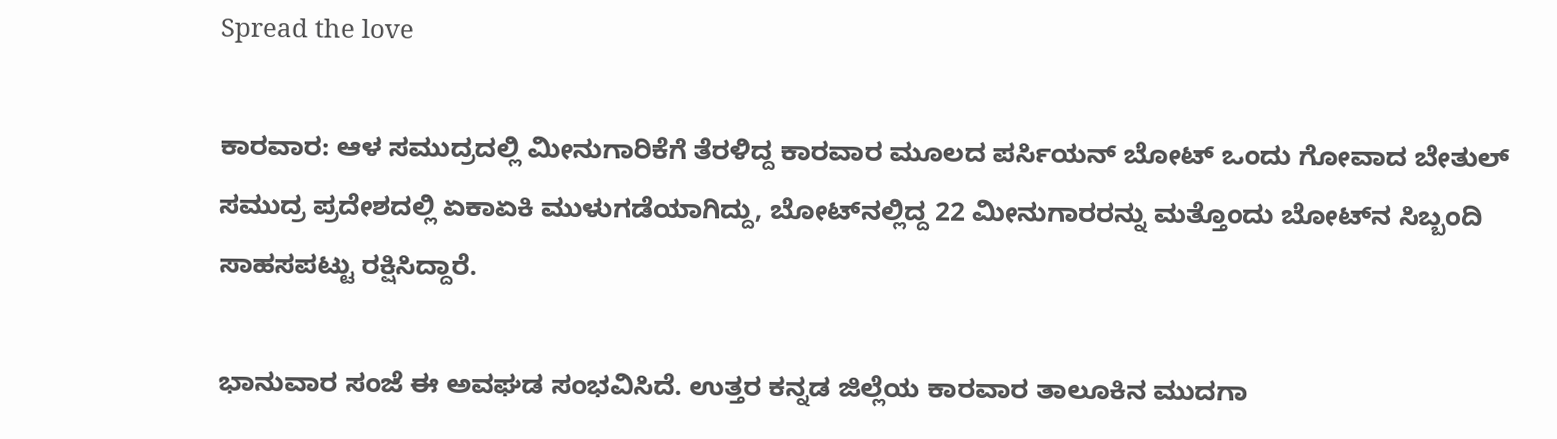Spread the love

ಕಾರವಾರ: ಆಳ ಸಮುದ್ರದಲ್ಲಿ ಮೀನುಗಾರಿಕೆಗೆ ತೆರಳಿದ್ದ ಕಾರವಾರ ಮೂಲದ ಪರ್ಸಿಯನ್ ಬೋಟ್ ಒಂದು ಗೋವಾದ ಬೇತುಲ್ ಸಮುದ್ರ ಪ್ರದೇಶದಲ್ಲಿ ಏಕಾಏಕಿ ಮುಳುಗಡೆಯಾಗಿದ್ದು, ಬೋಟ್‌ನಲ್ಲಿದ್ದ 22 ಮೀನುಗಾರರನ್ನು ಮತ್ತೊಂದು ಬೋಟ್‌ನ ಸಿಬ್ಬಂದಿ ಸಾಹಸಪಟ್ಟು ರಕ್ಷಿಸಿದ್ದಾರೆ.

ಭಾನುವಾರ ಸಂಜೆ ಈ ಅವಘಡ ಸಂಭವಿಸಿದೆ. ಉತ್ತರ ಕನ್ನಡ ಜಿಲ್ಲೆಯ ಕಾರವಾರ ತಾಲೂಕಿನ ಮುದಗಾ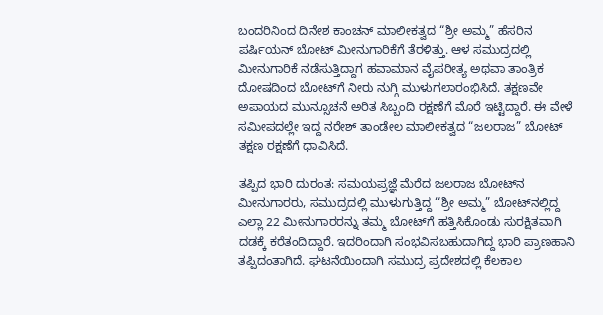ಬಂದರಿನಿಂದ ದಿನೇಶ ಕಾಂಚನ್ ಮಾಲೀಕತ್ವದ “ಶ್ರೀ ಅಮ್ಮ” ಹೆಸರಿನ ಪರ್ಷಿಯನ್ ಬೋಟ್ ಮೀನುಗಾರಿಕೆಗೆ ತೆರಳಿತ್ತು. ಆಳ ಸಮುದ್ರದಲ್ಲಿ ಮೀನುಗಾರಿಕೆ ನಡೆಸುತ್ತಿದ್ದಾಗ ಹವಾಮಾನ ವೈಪರೀತ್ಯ ಅಥವಾ ತಾಂತ್ರಿಕ ದೋಷದಿಂದ ಬೋಟ್‌ಗೆ ನೀರು ನುಗ್ಗಿ ಮುಳುಗಲಾರಂಭಿಸಿದೆ. ತಕ್ಷಣವೇ ಅಪಾಯದ ಮುನ್ಸೂಚನೆ ಅರಿತ ಸಿಬ್ಬಂದಿ ರಕ್ಷಣೆಗೆ ಮೊರೆ ಇಟ್ಟಿದ್ದಾರೆ. ಈ ವೇಳೆ ಸಮೀಪದಲ್ಲೇ ಇದ್ದ ನರೇಶ್ ತಾಂಡೇಲ ಮಾಲೀಕತ್ವದ “ಜಲರಾಜ” ಬೋಟ್ ತಕ್ಷಣ ರಕ್ಷಣೆಗೆ ಧಾವಿಸಿದೆ.

ತಪ್ಪಿದ ಭಾರಿ ದುರಂತ: ಸಮಯಪ್ರಜ್ಞೆ ಮೆರೆದ ಜಲರಾಜ ಬೋಟ್‌ನ ಮೀನುಗಾರರು, ಸಮುದ್ರದಲ್ಲಿ ಮುಳುಗುತ್ತಿದ್ದ “ಶ್ರೀ ಅಮ್ಮ” ಬೋಟ್‌ನಲ್ಲಿದ್ದ ಎಲ್ಲಾ 22 ಮೀನುಗಾರರನ್ನು ತಮ್ಮ ಬೋಟ್‌ಗೆ ಹತ್ತಿಸಿಕೊಂಡು ಸುರಕ್ಷಿತವಾಗಿ ದಡಕ್ಕೆ ಕರೆತಂದಿದ್ದಾರೆ. ಇದರಿಂದಾಗಿ ಸಂಭವಿಸಬಹುದಾಗಿದ್ದ ಭಾರಿ ಪ್ರಾಣಹಾನಿ ತಪ್ಪಿದಂತಾಗಿದೆ. ಘಟನೆಯಿಂದಾಗಿ ಸಮುದ್ರ ಪ್ರದೇಶದಲ್ಲಿ ಕೆಲಕಾಲ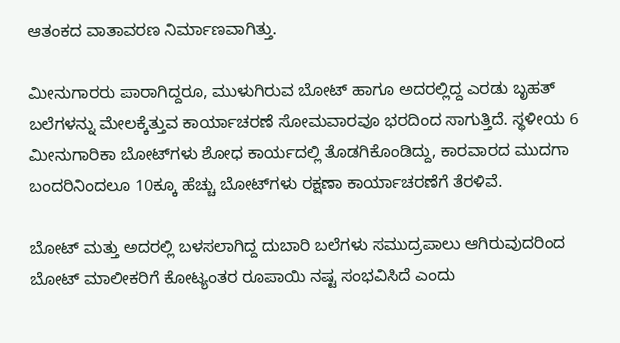ಆತಂಕದ ವಾತಾವರಣ ನಿರ್ಮಾಣವಾಗಿತ್ತು.

ಮೀನುಗಾರರು ಪಾರಾಗಿದ್ದರೂ, ಮುಳುಗಿರುವ ಬೋಟ್ ಹಾಗೂ ಅದರಲ್ಲಿದ್ದ ಎರಡು ಬೃಹತ್ ಬಲೆಗಳನ್ನು ಮೇಲಕ್ಕೆತ್ತುವ ಕಾರ್ಯಾಚರಣೆ ಸೋಮವಾರವೂ ಭರದಿಂದ ಸಾಗುತ್ತಿದೆ. ಸ್ಥಳೀಯ 6 ಮೀನುಗಾರಿಕಾ ಬೋಟ್‌ಗಳು ಶೋಧ ಕಾರ್ಯದಲ್ಲಿ ತೊಡಗಿಕೊಂಡಿದ್ದು, ಕಾರವಾರದ ಮುದಗಾ ಬಂದರಿನಿಂದಲೂ 10ಕ್ಕೂ ಹೆಚ್ಚು ಬೋಟ್‌ಗಳು ರಕ್ಷಣಾ ಕಾರ್ಯಾಚರಣೆಗೆ ತೆರಳಿವೆ.

ಬೋಟ್ ಮತ್ತು ಅದರಲ್ಲಿ ಬಳಸಲಾಗಿದ್ದ ದುಬಾರಿ ಬಲೆಗಳು ಸಮುದ್ರಪಾಲು ಆಗಿರುವುದರಿಂದ ಬೋಟ್ ಮಾಲೀಕರಿಗೆ ಕೋಟ್ಯಂತರ ರೂಪಾಯಿ ನಷ್ಟ ಸಂಭವಿಸಿದೆ ಎಂದು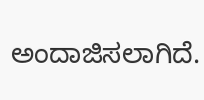ಅಂದಾಜಿಸಲಾಗಿದೆ.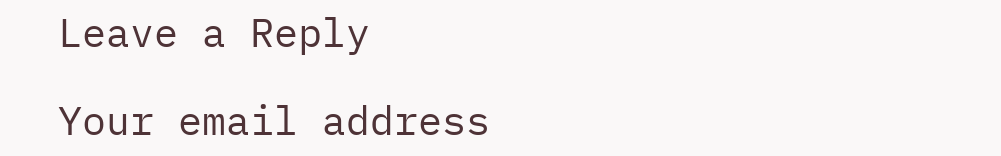Leave a Reply

Your email address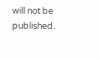will not be published.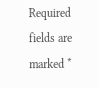Required fields are marked *